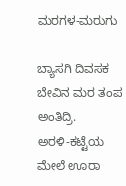ಮರಗಳ-ಮರುಗು

ಬ್ಯಾಸಗಿ ದಿವಸಕ ಬೇವಿನ ಮರ ತಂಪ ಅಂತಿದ್ರಿ.
ಅರಳಿ-ಕಟ್ಟೆಯ ಮೇಲೆ ಊರಾ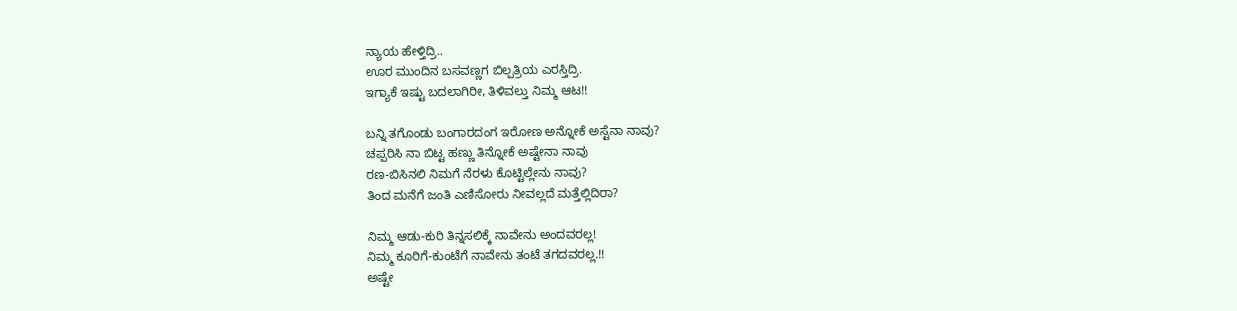ನ್ಯಾಯ ಹೇಳ್ತಿದ್ರಿ..
ಊರ ಮುಂದಿನ ಬಸವಣ್ಣಗ ಬಿಲ್ಪತ್ರಿಯ ಎರಸ್ತಿದ್ರಿ.
ಇಗ್ಯಾಕೆ ಇಷ್ಟು ಬದಲಾಗಿರೀ, ತಿಳಿವಲ್ತು ನಿಮ್ಮ ಆಟ!!

ಬನ್ನಿ ತಗೊಂಡು ಬಂಗಾರದಂಗ ಇರೋಣ ಅನ್ನೋಕೆ ಅಸ್ಟೆನಾ ನಾವು?
ಚಪ್ಪರಿಸಿ ನಾ ಬಿಟ್ಟ ಹಣ್ಣು ತಿನ್ನೋಕೆ ಅಷ್ಟೇನಾ ನಾವು
ರಣ-ಬಿಸಿನಲಿ ನಿಮಗೆ ನೆರಳು ಕೊಟ್ಟಿಲ್ಲೇನು ನಾವು?
ತಿಂದ ಮನೆಗೆ ಜಂತಿ ಎಣಿಸೋರು ನೀವಲ್ಲದೆ ಮತ್ತೆಲ್ಲಿದಿರಾ?

ನಿಮ್ಮ ಆಡು-ಕುರಿ ತಿನ್ನಸಲಿಕ್ಕೆ ನಾವೇನು ಅಂದವರಲ್ಲ!
ನಿಮ್ಮ ಕೂರಿಗೆ-ಕುಂಟೆಗೆ ನಾವೇನು ತಂಟೆ ತಗದವರಲ್ಲ.!!
ಅಷ್ಟೇ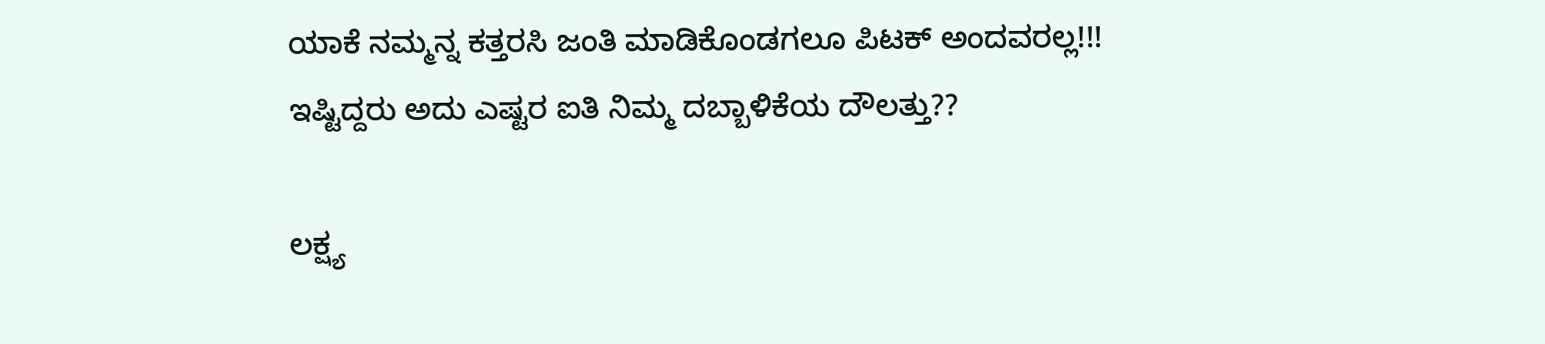ಯಾಕೆ ನಮ್ಮನ್ನ ಕತ್ತರಸಿ ಜಂತಿ ಮಾಡಿಕೊಂಡಗಲೂ ಪಿಟಕ್ ಅಂದವರಲ್ಲ!!!
ಇಷ್ಟಿದ್ದರು ಅದು ಎಷ್ಟರ ಐತಿ ನಿಮ್ಮ ದಬ್ಬಾಳಿಕೆಯ ದೌಲತ್ತು??

ಲಕ್ಷ್ಯ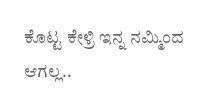ಕೊಟ್ಟ ಕೇಳ್ರಿ ಇನ್ನ ನಮ್ಮಿಂದ ಆಗಲ್ಲ..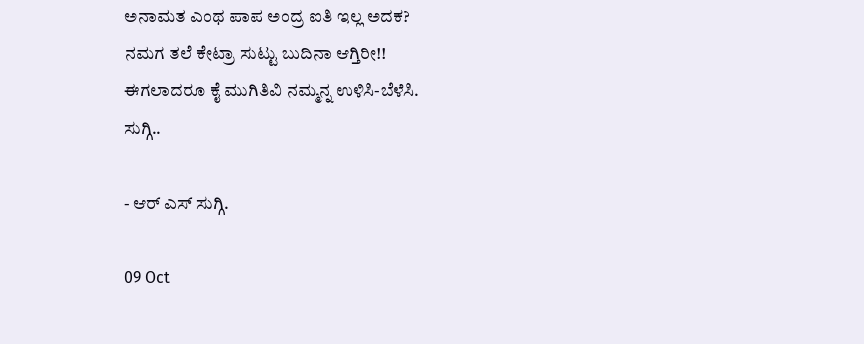ಅನಾಮತ ಎಂಥ ಪಾಪ ಅಂದ್ರ ಐತಿ ಇಲ್ಲ ಅದಕ?
ನಮಗ ತಲೆ ಕೇಟ್ರಾ ಸುಟ್ಟು ಬುದಿನಾ ಆಗ್ತಿರೀ!!
ಈಗಲಾದರೂ ಕೈ ಮುಗಿತಿವಿ ನಮ್ಮನ್ನ ಉಳಿಸಿ-ಬೆಳೆಸಿ.
ಸುಗ್ಗಿ..

- ಆರ್ ಎಸ್ ಸುಗ್ಗಿ.

09 Oct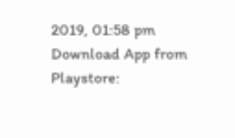2019, 01:58 pm
Download App from Playstore: